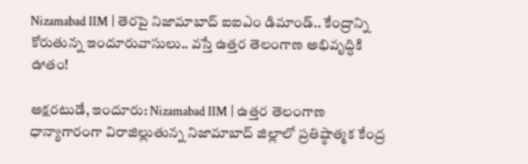Nizamabad IIM | తెరపై నిజామాబాద్ ఐఐఎం డిమాండ్.. కేంద్రాన్ని కోరుతున్న ఇందూరువాసులు.. వస్తే ఉత్తర తెలంగాణ అభివృద్ధికి ఊతం!

అక్షరటుడే, ఇందూరు: Nizamabad IIM | ఉత్తర తెలంగాణ ధాన్యాగారంగా విరాజిల్లుతున్న నిజామాబాద్ జిల్లాలో ప్రతిష్ఠాత్మక కేంద్ర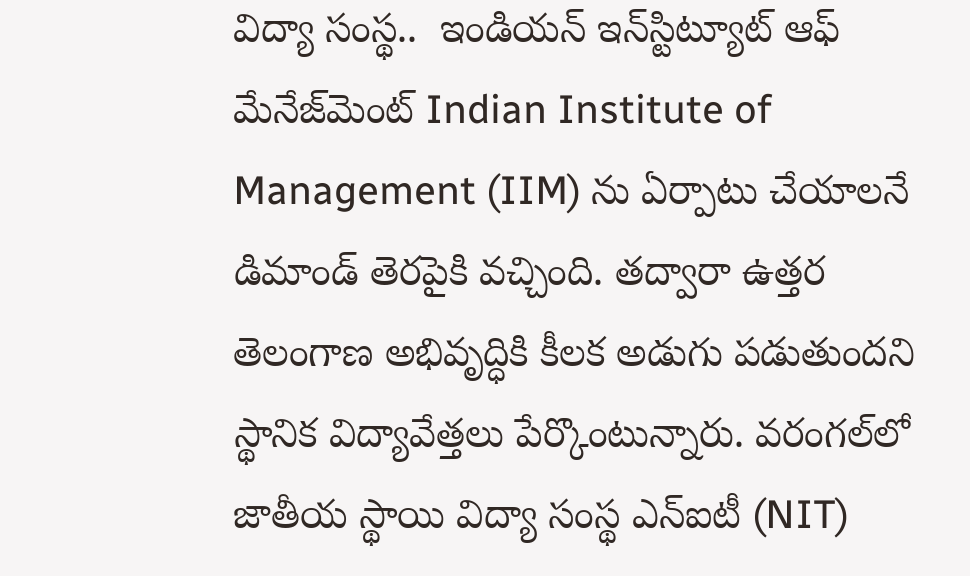విద్యా సంస్థ..  ఇండియన్ ఇన్‌స్టిట్యూట్ ఆఫ్ మేనేజ్‌మెంట్ Indian Institute of Management (IIM) ను ఏర్పాటు చేయాలనే డిమాండ్ తెరపైకి వచ్చింది. తద్వారా ఉత్తర తెలంగాణ అభివృద్ధికి కీలక అడుగు పడుతుందని స్థానిక విద్యావేత్తలు పేర్కొంటున్నారు. వరంగల్‌లో జాతీయ స్థాయి విద్యా సంస్థ ఎన్‌ఐటీ (NIT)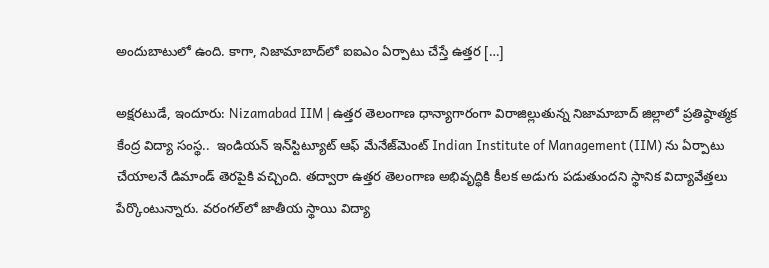అందుబాటులో ఉంది. కాగా, నిజామాబాద్‌లో ఐఐఎం ఏర్పాటు చేస్తే ఉత్తర […]

అక్షరటుడే, ఇందూరు: Nizamabad IIM | ఉత్తర తెలంగాణ ధాన్యాగారంగా విరాజిల్లుతున్న నిజామాబాద్ జిల్లాలో ప్రతిష్ఠాత్మక కేంద్ర విద్యా సంస్థ..  ఇండియన్ ఇన్‌స్టిట్యూట్ ఆఫ్ మేనేజ్‌మెంట్ Indian Institute of Management (IIM) ను ఏర్పాటు చేయాలనే డిమాండ్ తెరపైకి వచ్చింది. తద్వారా ఉత్తర తెలంగాణ అభివృద్ధికి కీలక అడుగు పడుతుందని స్థానిక విద్యావేత్తలు పేర్కొంటున్నారు. వరంగల్‌లో జాతీయ స్థాయి విద్యా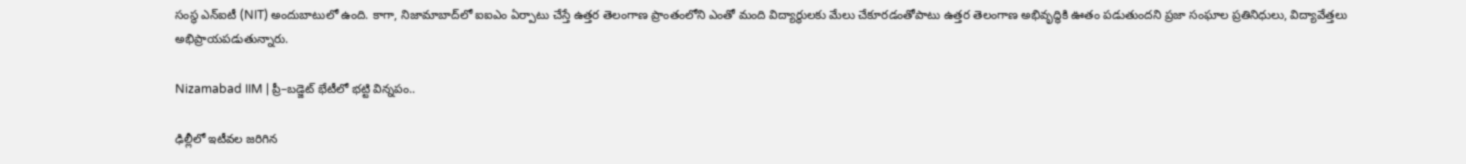సంస్థ ఎన్‌ఐటీ (NIT) అందుబాటులో ఉంది. కాగా, నిజామాబాద్‌లో ఐఐఎం ఏర్పాటు చేస్తే ఉత్తర తెలంగాణ ప్రాంతంలోని ఎంతో మంది విద్యార్థులకు మేలు చేకూరడంతోపాటు ఉత్తర తెలంగాణ అభివృద్ధికి ఊతం పడుతుందని ప్రజా సంఘాల ప్రతినిధులు, విద్యావేత్తలు అభిప్రాయపడుతున్నారు.

Nizamabad IIM | ప్రీ–బడ్జెట్ భేటీలో భట్టి విన్నపం..

ఢిల్లీలో ఇటీవల జరిగిన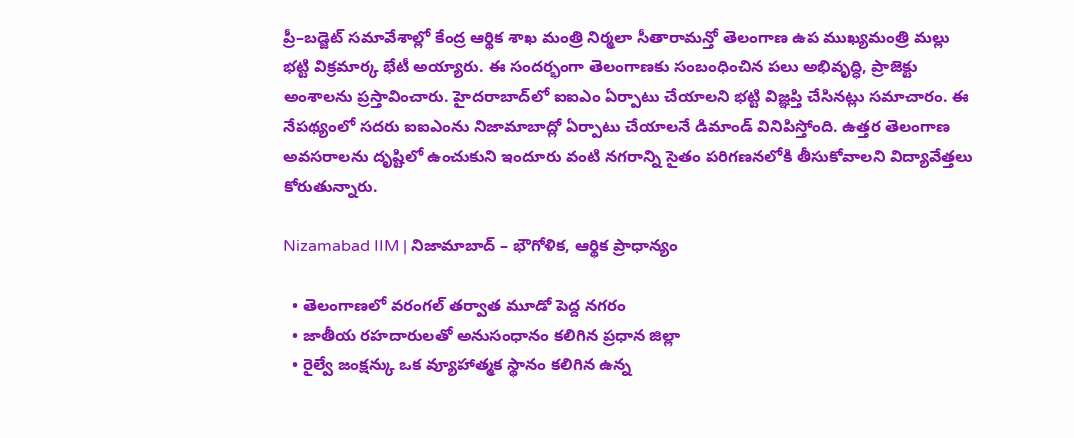ప్రీ–బడ్జెట్ సమావేశాల్లో కేంద్ర ఆర్థిక శాఖ మంత్రి నిర్మలా సీతారామన్తో తెలంగాణ ఉప ముఖ్యమంత్రి మల్లు భట్టి విక్రమార్క భేటీ అయ్యారు. ఈ సందర్భంగా తెలంగాణకు సంబంధించిన పలు అభివృద్ధి, ప్రాజెక్టు అంశాలను ప్రస్తావించారు. హైదరాబాద్‌లో ఐఐఎం ఏర్పాటు చేయాలని భట్టి విజ్ఞప్తి చేసినట్లు సమాచారం. ఈ నేపథ్యంలో సదరు ఐఐఎంను నిజామాబాద్లో ఏర్పాటు చేయాలనే డిమాండ్ వినిపిస్తోంది. ఉత్తర తెలంగాణ అవసరాలను దృష్టిలో ఉంచుకుని ఇందూరు వంటి నగరాన్ని సైతం పరిగణనలోకి తీసుకోవాలని విద్యావేత్తలు కోరుతున్నారు.

Nizamabad IIM | నిజామాబాద్ – భౌగోళిక, ఆర్థిక ప్రాధాన్యం

  • తెలంగాణలో వరంగల్ తర్వాత మూడో పెద్ద నగరం
  • జాతీయ రహదారులతో అనుసంధానం కలిగిన ప్రధాన జిల్లా
  • రైల్వే జంక్షన్కు ఒక వ్యూహాత్మక స్థానం కలిగిన ఉన్న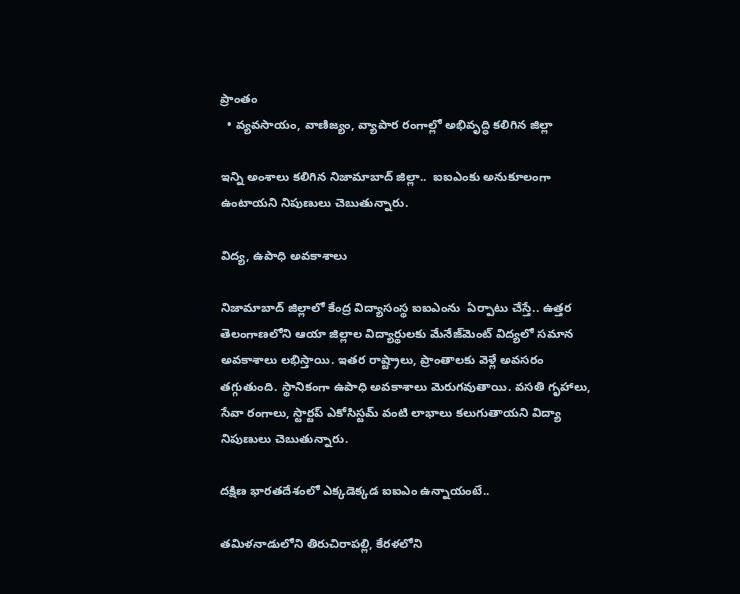ప్రాంతం
  • వ్యవసాయం, వాణిజ్యం, వ్యాపార రంగాల్లో అభివృద్ధి కలిగిన జిల్లా

ఇన్ని అంశాలు కలిగిన నిజామాబాద్ జిల్లా..  ఐఐఎంకు అనుకూలంగా ఉంటాయని నిపుణులు చెబుతున్నారు.

విద్య, ఉపాధి అవకాశాలు

నిజామాబాద్‌ జిల్లాలో కేంద్ర విద్యాసంస్థ ఐఐఎంను  ఏర్పాటు చేస్తే.. ఉత్తర తెలంగాణలోని ఆయా జిల్లాల విద్యార్థులకు మేనేజ్‌మెంట్ విద్యలో సమాన అవకాశాలు లభిస్తాయి. ఇతర రాష్ట్రాలు, ప్రాంతాలకు వెళ్లే అవసరం తగ్గుతుంది. స్థానికంగా ఉపాధి అవకాశాలు మెరుగవుతాయి. వసతి గృహాలు, సేవా రంగాలు, స్టార్టప్ ఎకోసిస్టమ్ వంటి లాభాలు కలుగుతాయని విద్యా నిపుణులు చెబుతున్నారు.

దక్షిణ భారతదేశంలో ఎక్కడెక్కడ ఐఐఎం ఉన్నాయంటే..

తమిళనాడులోని తిరుచిరాపల్లి, కేరళలోని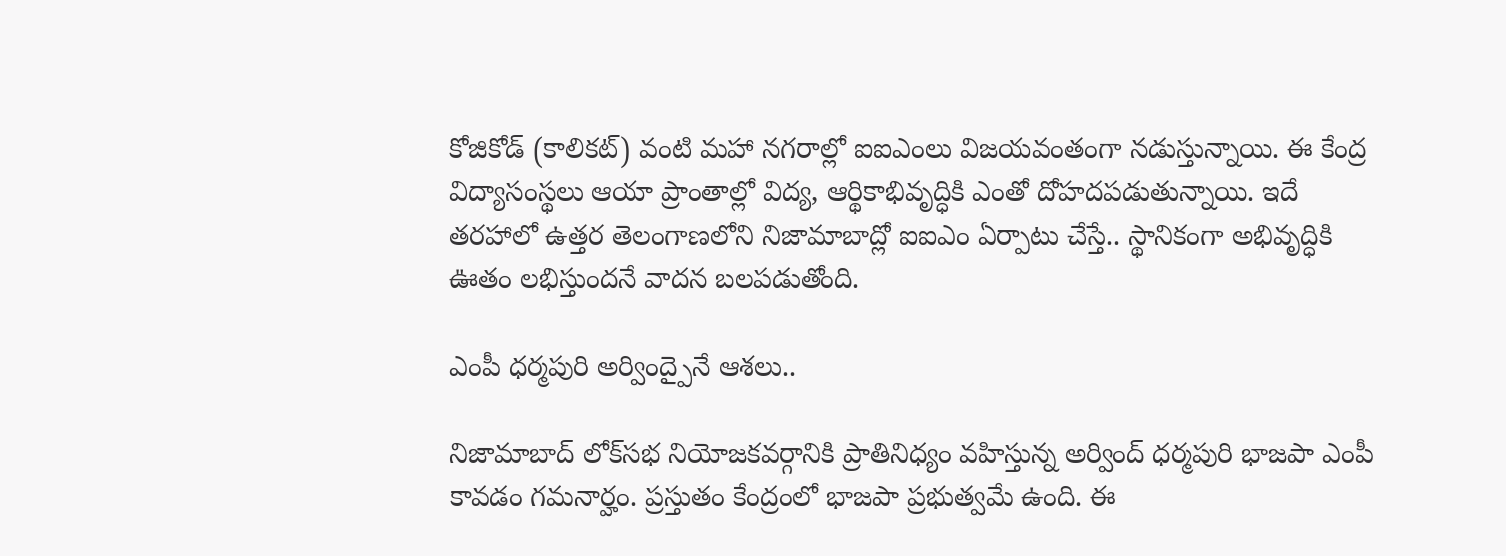కోజికోడ్ (కాలికట్) వంటి మహా నగరాల్లో ఐఐఎంలు విజయవంతంగా నడుస్తున్నాయి. ఈ కేంద్ర విద్యాసంస్థలు ఆయా ప్రాంతాల్లో విద్య, ఆర్థికాభివృద్ధికి ఎంతో దోహదపడుతున్నాయి. ఇదే తరహాలో ఉత్తర తెలంగాణలోని నిజామాబాద్లో ఐఐఎం ఏర్పాటు చేస్తే.. స్థానికంగా అభివృద్ధికి ఊతం లభిస్తుందనే వాదన బలపడుతోంది.

ఎంపీ ధర్మపురి అర్వింద్పైనే ఆశలు..

నిజామాబాద్ లోక్‌సభ నియోజకవర్గానికి ప్రాతినిధ్యం వహిస్తున్న అర్వింద్ ధర్మపురి భాజపా ఎంపీ కావడం గమనార్హం. ప్రస్తుతం కేంద్రంలో భాజపా ప్రభుత్వమే ఉంది. ఈ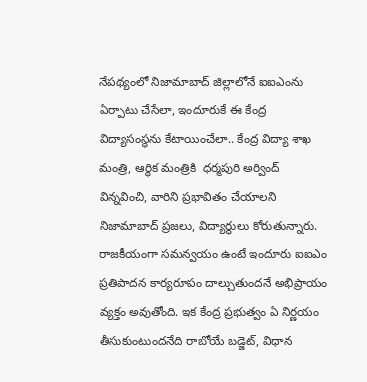నేపథ్యంలో నిజామాబాద్ జిల్లాలోనే ఐఐఎంను ఏర్పాటు చేసేలా, ఇందూరుకే ఈ కేంద్ర విద్యాసంస్థను కేటాయించేలా.. కేంద్ర విద్యా శాఖ మంత్రి, ఆర్థిక మంత్రికి  ధర్మపురి అర్వింద్ విన్నవించి, వారిని ప్రభావితం చేయాలని నిజామాబాద్ ప్రజలు, విద్యార్థులు కోరుతున్నారు. రాజకీయంగా సమన్వయం ఉంటే ఇందూరు ఐఐఎం ప్రతిపాదన కార్యరూపం దాల్చుతుందనే అభిప్రాయం వ్యక్తం అవుతోంది. ఇక కేంద్ర ప్రభుత్వం ఏ నిర్ణయం తీసుకుంటుందనేది రాబోయే బడ్జెట్, విధాన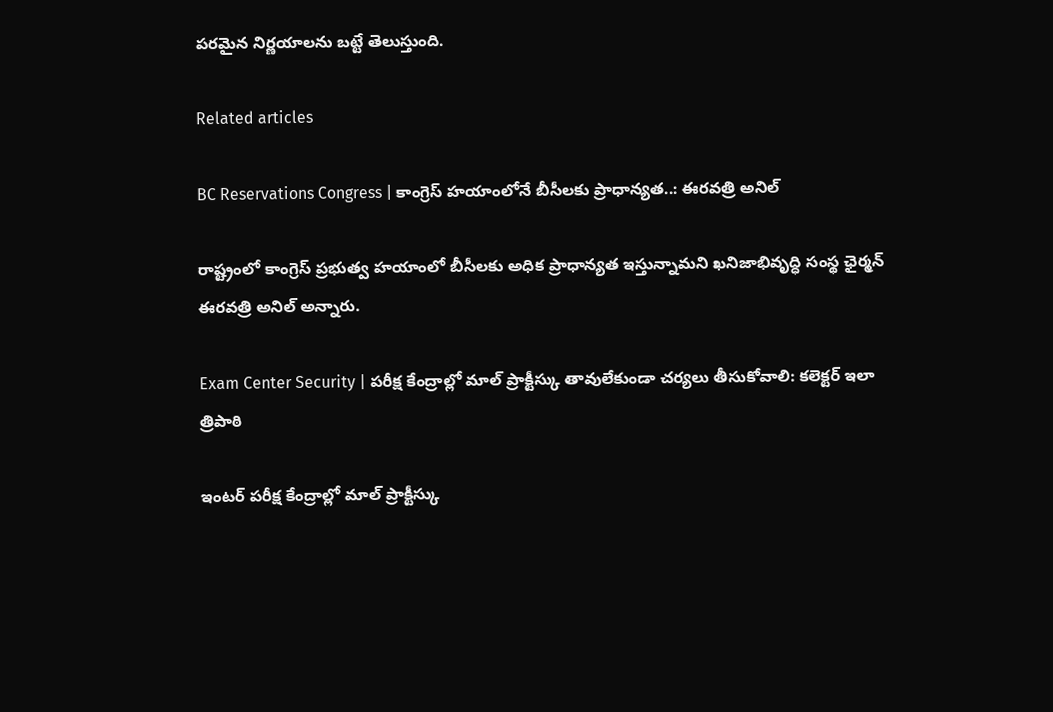పరమైన నిర్ణయాలను బట్టే తెలుస్తుంది.

Related articles

BC Reservations Congress | కాంగ్రెస్ హయాంలోనే బీసీలకు ప్రాధాన్యత..: ఈరవత్రి అనిల్

రాష్ట్రంలో కాంగ్రెస్ ప్రభుత్వ హయాంలో బీసీలకు అధిక ప్రాధాన్యత ఇస్తున్నామని ఖనిజాభివృద్ధి సంస్థ ఛైర్మన్ ఈరవత్రి అనిల్ అన్నారు.

Exam Center Security | పరీక్ష కేంద్రాల్లో మాల్ ప్రాక్టీస్కు తావులేకుండా చర్యలు తీసుకోవాలి: కలెక్టర్ ఇలా త్రిపాఠి

ఇంటర్ పరీక్ష కేంద్రాల్లో మాల్ ప్రాక్టీస్కు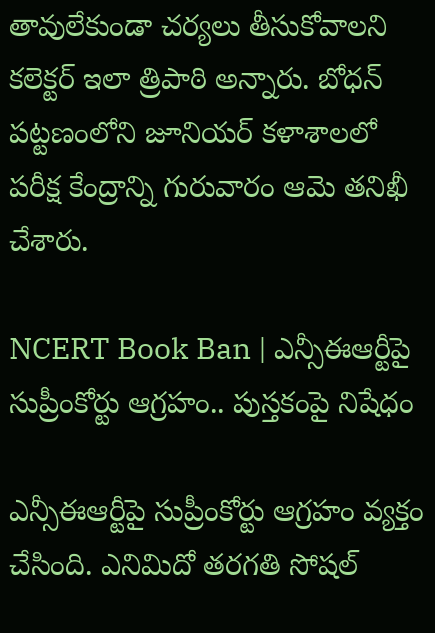తావులేకుండా చర్యలు తీసుకోవాలని కలెక్టర్ ఇలా త్రిపాఠి అన్నారు. బోధన్ పట్టణంలోని జూనియర్ కళాశాలలో పరీక్ష కేంద్రాన్ని గురువారం ఆమె తనిఖీ చేశారు.

NCERT Book Ban | ఎన్సీఈఆర్టీపై సుప్రీంకోర్టు ఆగ్రహం.. పుస్తకంపై నిషేధం

ఎన్సీఈఆర్టీపై సుప్రీంకోర్టు ఆగ్రహం వ్యక్తం చేసింది. ఎనిమిదో తరగతి సోషల్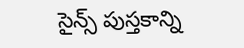సైన్స్ పుస్తకాన్ని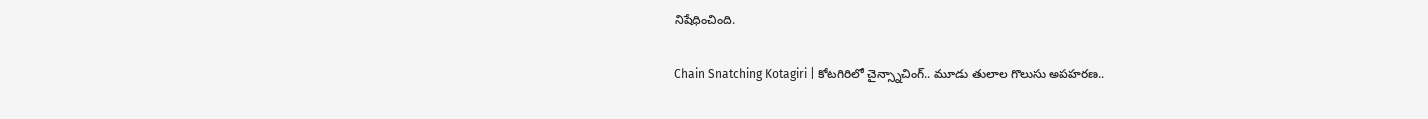నిషేధించింది.

Chain Snatching Kotagiri | కోటగిరిలో చైన్స్నాచింగ్.. మూడు తులాల గొలుసు అపహరణ..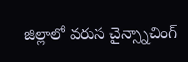జిల్లాలో వరుస చైన్స్నాచింగ్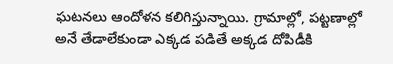ఘటనలు ఆందోళన కలిగిస్తున్నాయి. గ్రామాల్లో, పట్టణాల్లో అనే తేడాలేకుండా ఎక్కడ పడితే అక్కడ దోపిడీకి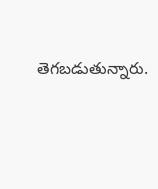తెగబడుతున్నారు.